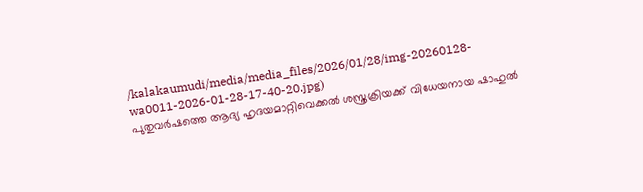/kalakaumudi/media/media_files/2026/01/28/img-20260128-wa0011-2026-01-28-17-40-20.jpg)
പുതുവർഷത്തെ ആദ്യ ഹൃദയമാറ്റിവെക്കൽ ശസ്ത്രക്രിയക്ക് വിധേയനായ ഷാഹുൽ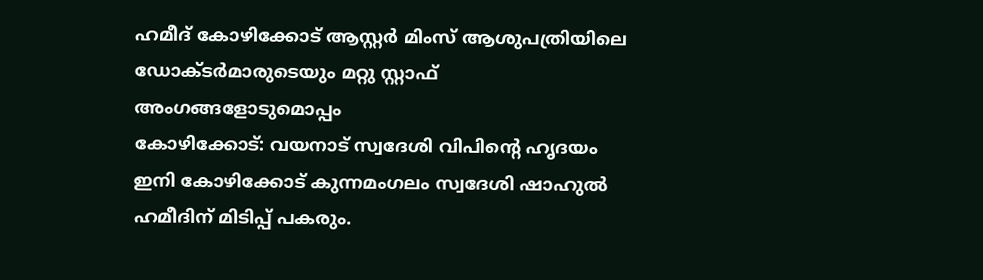ഹമീദ് കോഴിക്കോട് ആസ്റ്റർ മിംസ് ആശുപത്രിയിലെ ഡോക്ടർമാരുടെയും മറ്റു സ്റ്റാഫ് അംഗങ്ങളോടുമൊപ്പം
കോഴിക്കോട്: വയനാട് സ്വദേശി വിപിൻ്റെ ഹൃദയം ഇനി കോഴിക്കോട് കുന്നമംഗലം സ്വദേശി ഷാഹുൽ ഹമീദിന് മിടിപ്പ് പകരും.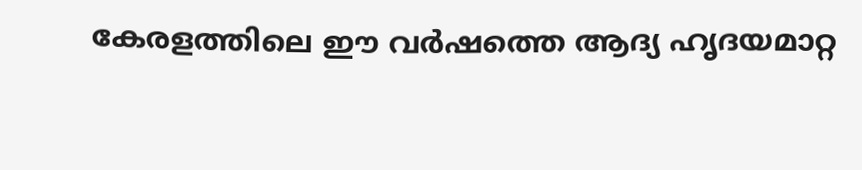കേരളത്തിലെ ഈ വർഷത്തെ ആദ്യ ഹൃദയമാറ്റ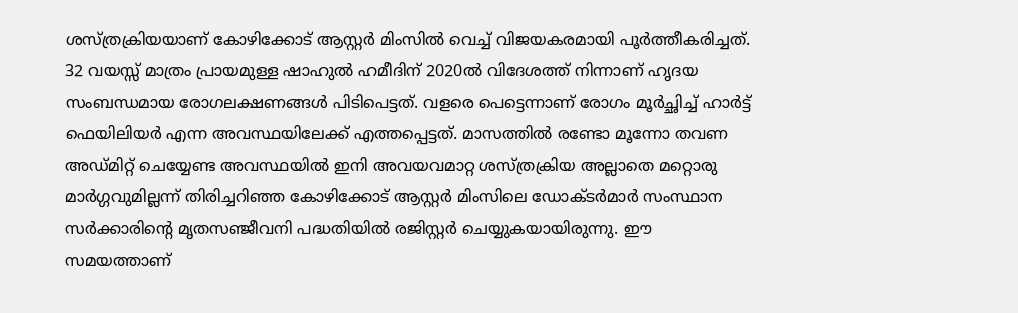ശസ്ത്രക്രിയയാണ് കോഴിക്കോട് ആസ്റ്റർ മിംസിൽ വെച്ച് വിജയകരമായി പൂർത്തീകരിച്ചത്. 32 വയസ്സ് മാത്രം പ്രായമുള്ള ഷാഹുൽ ഹമീദിന് 2020ൽ വിദേശത്ത് നിന്നാണ് ഹൃദയ സംബന്ധമായ രോഗലക്ഷണങ്ങൾ പിടിപെട്ടത്. വളരെ പെട്ടെന്നാണ് രോഗം മൂർച്ഛിച്ച് ഹാർട്ട് ഫെയിലിയർ എന്ന അവസ്ഥയിലേക്ക് എത്തപ്പെട്ടത്. മാസത്തിൽ രണ്ടോ മൂന്നോ തവണ അഡ്മിറ്റ് ചെയ്യേണ്ട അവസ്ഥയിൽ ഇനി അവയവമാറ്റ ശസ്ത്രക്രിയ അല്ലാതെ മറ്റൊരു മാർഗ്ഗവുമില്ലന്ന് തിരിച്ചറിഞ്ഞ കോഴിക്കോട് ആസ്റ്റർ മിംസിലെ ഡോക്ടർമാർ സംസ്ഥാന സർക്കാരിൻ്റെ മൃതസഞ്ജീവനി പദ്ധതിയിൽ രജിസ്റ്റർ ചെയ്യുകയായിരുന്നു. ഈ സമയത്താണ്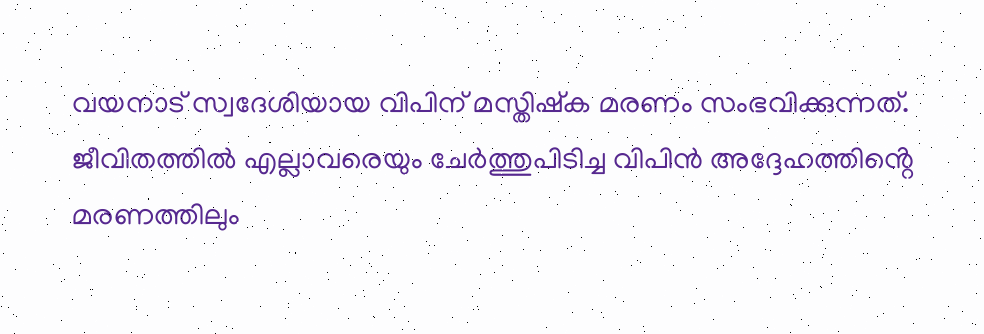വയനാട് സ്വദേശിയായ വിപിന് മസ്തിഷ്ക മരണം സംഭവിക്കുന്നത്. ജീവിതത്തിൽ എല്ലാവരെയും ചേർത്തുപിടിച്ച വിപിൻ അദ്ദേഹത്തിൻ്റെ മരണത്തിലും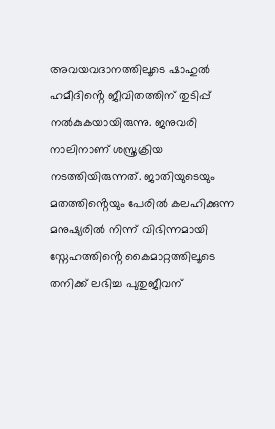അവയവദാനത്തിലൂടെ ഷാഹുൽ ഹമീദിൻ്റെ ജീവിതത്തിന് തുടിപ്പ് നൽകുകയായിരുന്നു. ജനുവരി നാലിനാണ് ശസ്ത്രക്രിയ നടത്തിയിരുന്നത്. ജാതിയുടെയും മതത്തിൻ്റെയും പേരിൽ കലഹിക്കുന്ന മനുഷ്യരിൽ നിന്ന് വിഭിന്നമായി സ്നേഹത്തിൻ്റെ കൈമാറ്റത്തിലൂടെ തനിക്ക് ലഭിച്ച പുതുജീവന്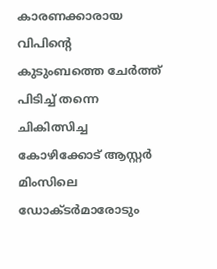കാരണക്കാരായ വിപിൻ്റെ കുടുംബത്തെ ചേർത്ത് പിടിച്ച് തന്നെ ചികിത്സിച്ച കോഴിക്കോട് ആസ്റ്റർ മിംസിലെ ഡോക്ടർമാരോടും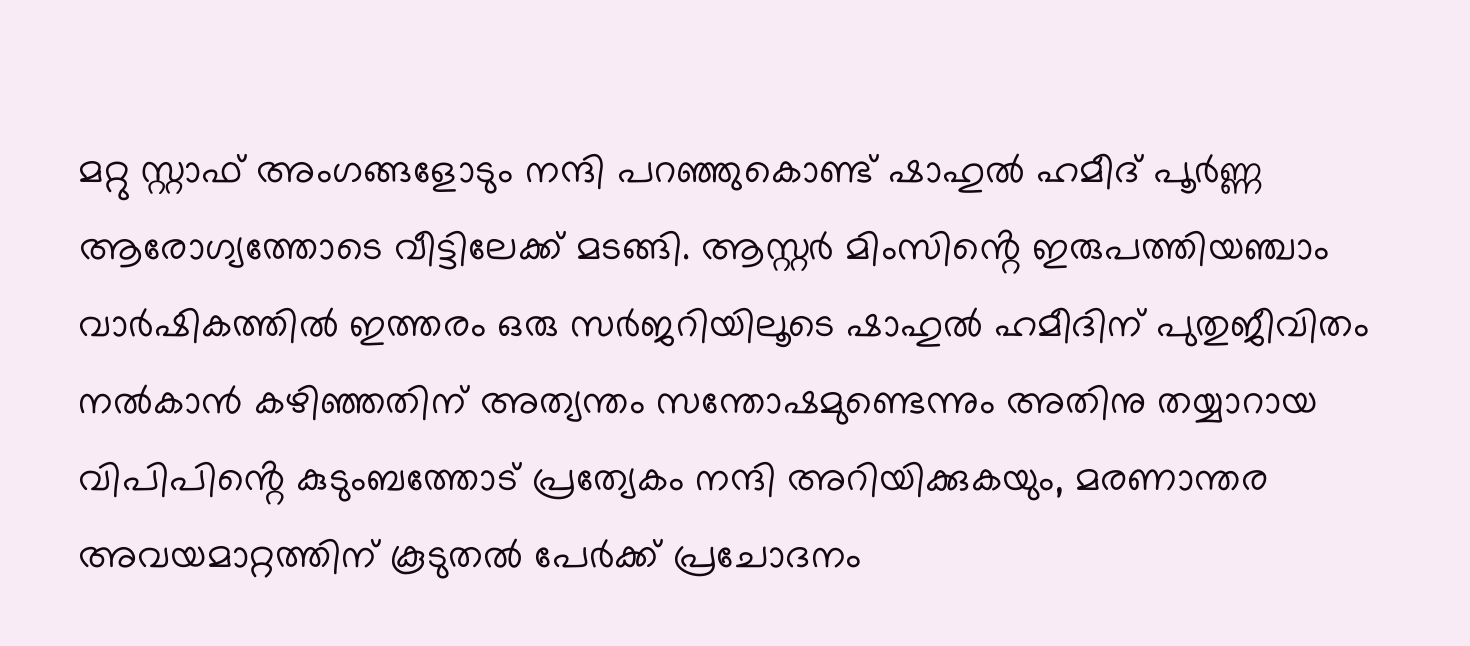മറ്റു സ്റ്റാഫ് അംഗങ്ങളോടും നന്ദി പറഞ്ഞുകൊണ്ട് ഷാഹുൽ ഹമീദ് പൂർണ്ണ ആരോഗ്യത്തോടെ വീട്ടിലേക്ക് മടങ്ങി. ആസ്റ്റർ മിംസിൻ്റെ ഇരുപത്തിയഞ്ചാം വാർഷികത്തിൽ ഇത്തരം ഒരു സർജറിയിലൂടെ ഷാഹുൽ ഹമീദിന് പുതുജീവിതം നൽകാൻ കഴിഞ്ഞതിന് അത്യന്തം സന്തോഷമുണ്ടെന്നും അതിനു തയ്യാറായ വിപിപിൻ്റെ കുടുംബത്തോട് പ്രത്യേകം നന്ദി അറിയിക്കുകയും, മരണാന്തര അവയമാറ്റത്തിന് കൂടുതൽ പേർക്ക് പ്രചോദനം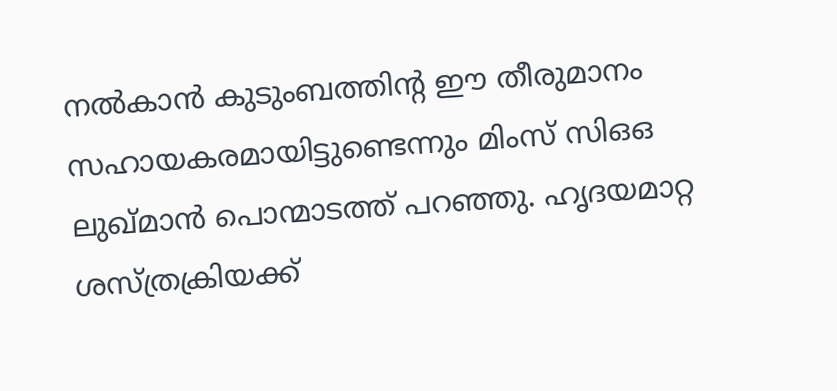നൽകാൻ കുടുംബത്തിൻ്റ ഈ തീരുമാനം സഹായകരമായിട്ടുണ്ടെന്നും മിംസ് സിഒഒ ലുഖ്മാൻ പൊന്മാടത്ത് പറഞ്ഞു. ഹൃദയമാറ്റ ശസ്ത്രക്രിയക്ക്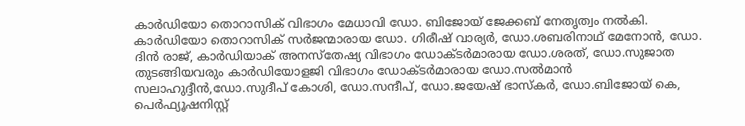കാർഡിയോ തൊറാസിക് വിഭാഗം മേധാവി ഡോ. ബിജോയ് ജേക്കബ് നേതൃത്വം നൽകി. കാർഡിയോ തൊറാസിക് സർജന്മാരായ ഡോ. ഗിരീഷ് വാര്യർ, ഡോ.ശബരിനാഥ് മേനോൻ, ഡോ. ദിൻ രാജ്, കാർഡിയാക് അനസ്തേഷ്യ വിഭാഗം ഡോക്ടർമാരായ ഡോ.ശരത്, ഡോ.സുജാത തുടങ്ങിയവരും കാർഡിയോളജി വിഭാഗം ഡോക്ടർമാരായ ഡോ.സൽമാൻ സലാഹുദ്ദീൻ,ഡോ.സുദീപ് കോശി, ഡോ.സന്ദീപ്, ഡോ.ജയേഷ് ഭാസ്കർ, ഡോ.ബിജോയ് കെ, പെർഫ്യൂഷനിസ്റ്റ്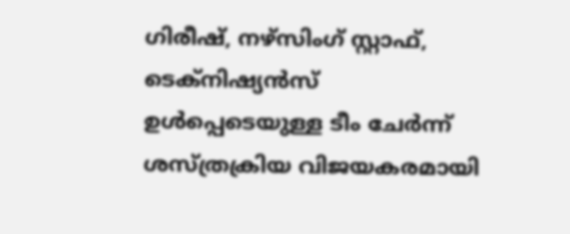ഗിരീഷ്, നഴ്സിംഗ് സ്റ്റാഫ്, ടെക്നിഷ്യൻസ് ഉൾപ്പെടെയുള്ള ടീം ചേർന്ന് ശസ്ത്രക്രിയ വിജയകരമായി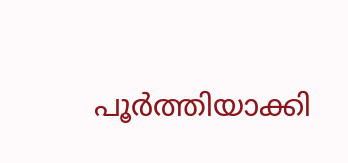പൂർത്തിയാക്കി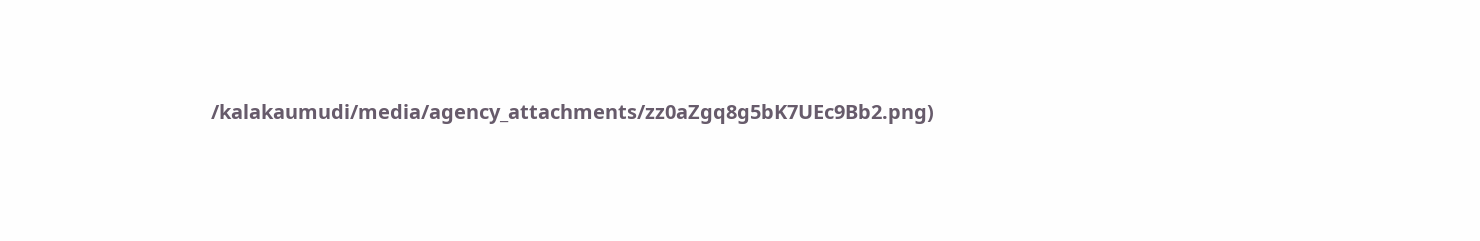/kalakaumudi/media/agency_attachments/zz0aZgq8g5bK7UEc9Bb2.png)